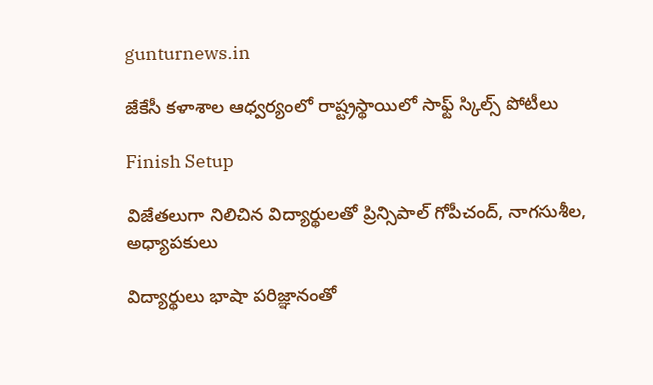gunturnews.in

జేకేసీ కళాశాల ఆధ్వర్యంలో రాష్ట్రస్థాయిలో సాఫ్ట్‌ స్కిల్స్‌ పోటీలు

Finish Setup

విజేతలుగా నిలిచిన విద్యార్థులతో ప్రిన్సిపాల్‌ గోపీచంద్, నాగసుశీల, అధ్యాపకులు

విద్యార్థులు భాషా పరిజ్ఞానంతో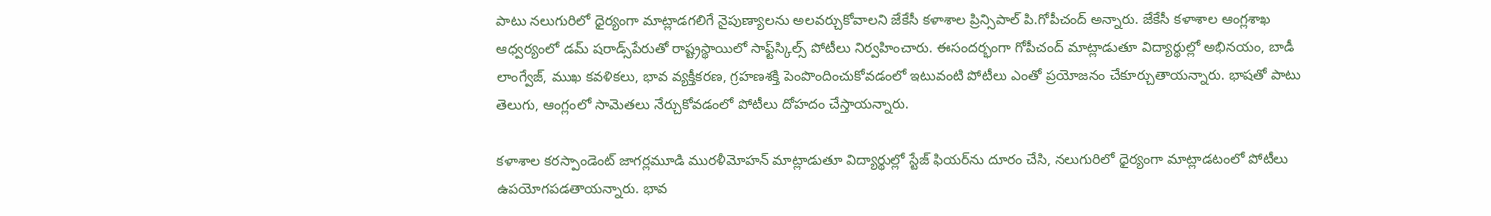పాటు నలుగురిలో ధైర్యంగా మాట్లాడగలిగే నైపుణ్యాలను అలవర్చుకోవాలని జేకేసీ కళాశాల ప్రిన్సిపాల్‌ పి.గోపీచంద్‌ అన్నారు. జేకేసీ కళాశాల ఆంగ్లశాఖ ఆధ్వర్యంలో డమ్‌ షరాడ్స్‌పేరుతో రాష్ట్రస్థాయిలో సాఫ్ట్‌స్కిల్స్‌ పోటీలు నిర్వహించారు. ఈసందర్భంగా గోపీచంద్‌ మాట్లాడుతూ విద్యార్థుల్లో అభినయం, బాడీ లాంగ్వేజ్, ముఖ కవళికలు, భావ వ్యక్తీకరణ, గ్రహణశక్తి పెంపొందించుకోవడంలో ఇటువంటి పోటీలు ఎంతో ప్రయోజనం చేకూర్చుతాయన్నారు. భాషతో పాటు తెలుగు, ఆంగ్లంలో సామెతలు నేర్చుకోవడంలో పోటీలు దోహదం చేస్తాయన్నారు.

కళాశాల కరస్పాండెంట్‌ జాగర్లమూడి మురళీమోహన్‌ మాట్లాడుతూ విద్యార్థుల్లో స్టేజ్‌ ఫియర్‌ను దూరం చేసి, నలుగురిలో ధైర్యంగా మాట్లాడటంలో పోటీలు ఉపయోగపడతాయన్నారు. భావ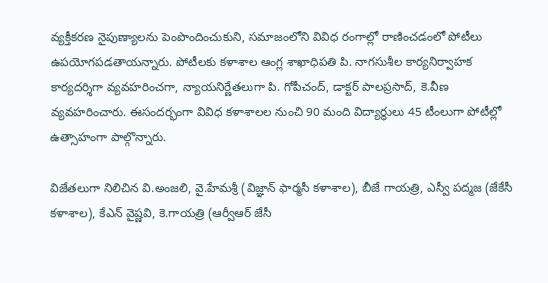వ్యక్తీకరణ నైపుణ్యాలను పెంపొందించుకుని, సమాజంలోని వివిధ రంగాల్లో రాణించడంలో పోటీలు ఉపయోగపడతాయన్నారు. పోటీలకు కళాశాల ఆంగ్ల శాఖాధిపతి పి. నాగసుశీల కార్యనిర్వాహక కార్యదర్శిగా వ్యవహరించగా, న్యాయనిర్ణేతలుగా పి. గోపీచంద్, డాక్టర్‌ పాలప్రసాద్, కె.వీణ వ్యవహరించారు. ఈసందర్భంగా వివిధ కళాశాలల నుంచి 90 మంది విద్యార్థులు 45 టీంలుగా పోటీల్లో ఉత్సాహంగా పాల్గొన్నారు.

విజేతలుగా నిలిచిన వి.అంజలి, వై.హేమశ్రీ (విజ్ఞాన్‌ ఫార్మసీ కళాశాల), బీజే గాయత్రి, ఎస్వీ పద్మజ (జేకేసీ కళాశాల), కేఎన్‌ వైష్ణవి, కె.గాయత్రి (ఆర్వీఆర్‌ జేసీ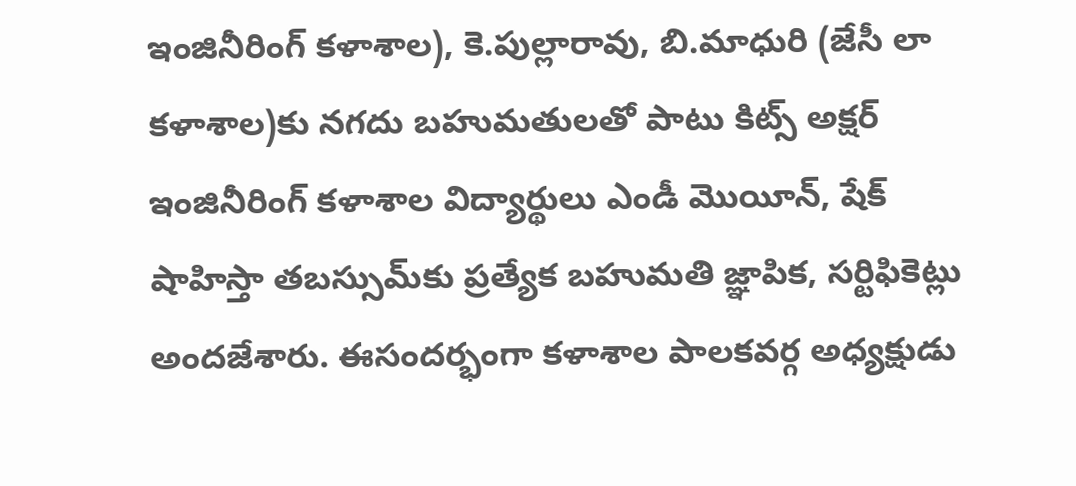ఇంజినీరింగ్‌ కళాశాల), కె.పుల్లారావు, బి.మాధురి (జేసీ లా కళాశాల)కు నగదు బహుమతులతో పాటు కిట్స్‌ అక్షర్‌ ఇంజినీరింగ్‌ కళాశాల విద్యార్థులు ఎండీ మొయీన్, షేక్‌ షాహిస్తా తబస్సుమ్‌కు ప్రత్యేక బహుమతి జ్ఞాపిక, సర్టిఫికెట్లు అందజేశారు. ఈసందర్భంగా కళాశాల పాలకవర్గ అధ్యక్షుడు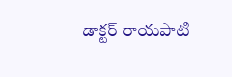డాక్టర్‌ రాయపాటి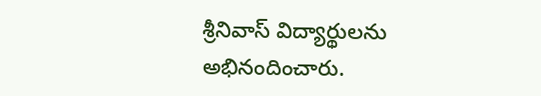శ్రీనివాస్‌ విద్యార్థులను అభినందించారు.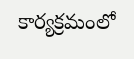కార్యక్రమంలో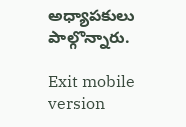అధ్యాపకులు పాల్గొన్నారు.

Exit mobile version